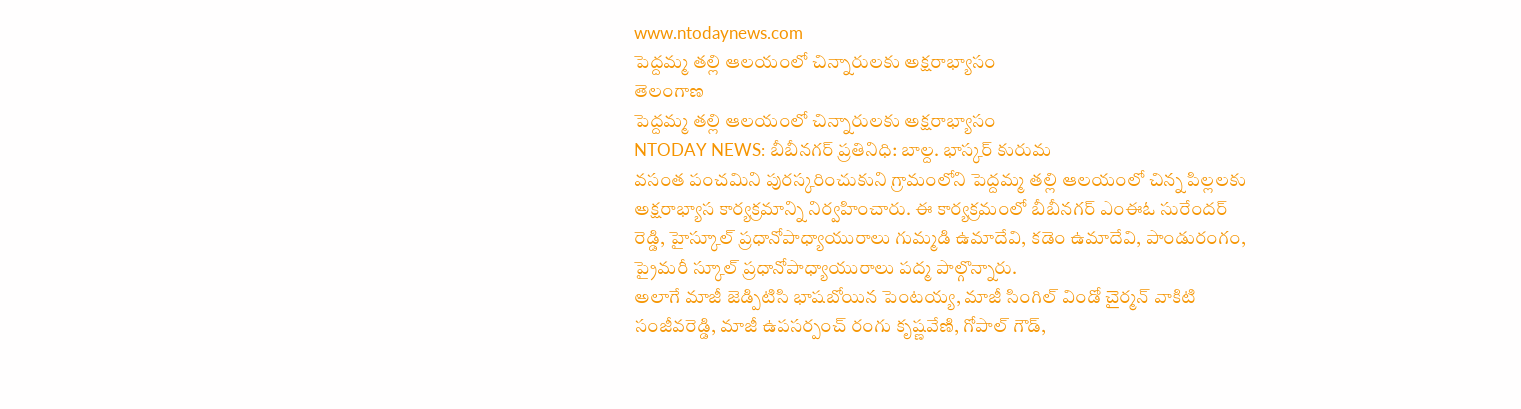www.ntodaynews.com
పెద్దమ్మ తల్లి ఆలయంలో చిన్నారులకు అక్షరాభ్యాసం
తెలంగాణ
పెద్దమ్మ తల్లి ఆలయంలో చిన్నారులకు అక్షరాభ్యాసం
NTODAY NEWS: బీబీనగర్ ప్రతినిధి: బాల్ద. భాస్కర్ కురుమ
వసంత పంచమిని పురస్కరించుకుని గ్రామంలోని పెద్దమ్మ తల్లి ఆలయంలో చిన్న పిల్లలకు అక్షరాభ్యాస కార్యక్రమాన్ని నిర్వహించారు. ఈ కార్యక్రమంలో బీబీనగర్ ఎంఈఓ సురేందర్ రెడ్డి, హైస్కూల్ ప్రధానోపాధ్యాయురాలు గుమ్మడి ఉమాదేవి, కడెం ఉమాదేవి, పాండురంగం, ప్రైమరీ స్కూల్ ప్రధానోపాధ్యాయురాలు పద్మ పాల్గొన్నారు.
అలాగే మాజీ జెడ్పిటిసి భాషబోయిన పెంటయ్య, మాజీ సింగిల్ విండో చైర్మన్ వాకిటి సంజీవరెడ్డి, మాజీ ఉపసర్పంచ్ రంగు కృష్ణవేణి, గోపాల్ గౌడ్,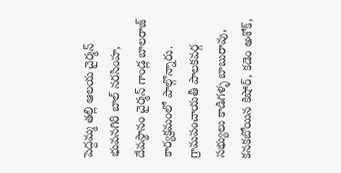పెద్దమ్మ తల్లి ఆలయ చైర్మన్ భువనగిరి బాల్ నరసింహ, దేవస్థానం చైర్మన్ గాండ్ల బాలరాజ్ కార్యక్రమంలో పాల్గొన్నారు.
గ్రామపంచాయతీ పాలకవర్గ సభ్యులు కాడిగళ్ళ బాబురావు, కనకబోయిన కిషోర్, కడెం అశోక్,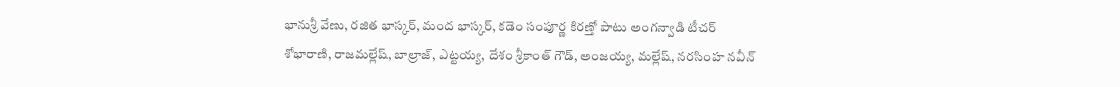భానుశ్రీ వేణు, రజిత భాస్కర్, మంద భాస్కర్, కడెం సంపూర్ణ కిరణ్తో పాటు అంగన్వాడి టీచర్ శోభారాణి, రాజమల్లేష్, బాల్రాజ్, ఎట్టయ్య, దేశం శ్రీకాంత్ గౌడ్, అంజయ్య, మల్లేష్, నరసింహ నవీన్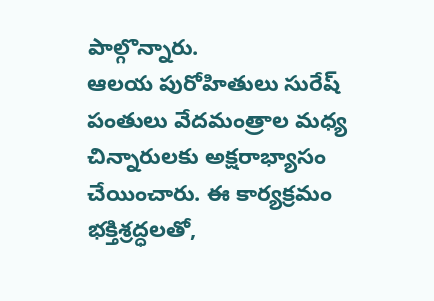పాల్గొన్నారు.
ఆలయ పురోహితులు సురేష్ పంతులు వేదమంత్రాల మధ్య చిన్నారులకు అక్షరాభ్యాసం చేయించారు. ఈ కార్యక్రమం భక్తిశ్రద్ధలతో,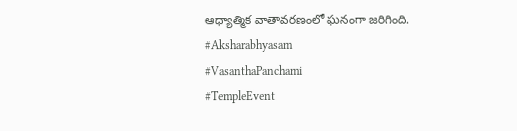ఆధ్యాత్మిక వాతావరణంలో ఘనంగా జరిగింది.
#Aksharabhyasam
#VasanthaPanchami
#TempleEvent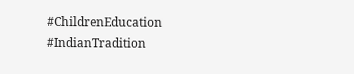#ChildrenEducation
#IndianTradition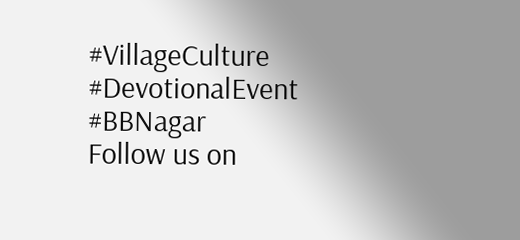#VillageCulture
#DevotionalEvent
#BBNagar
Follow us on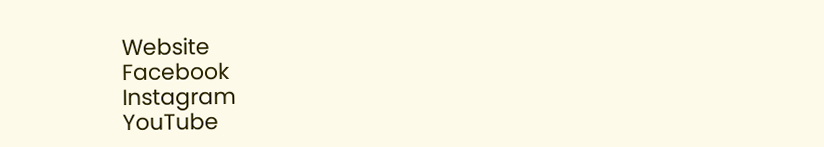Website
Facebook
Instagram
YouTube